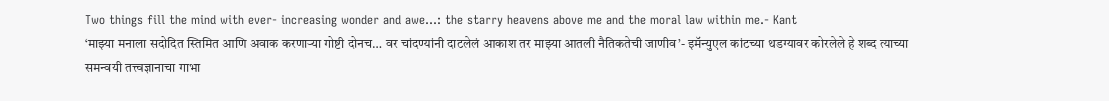Two things fill the mind with ever- increasing wonder and awe…: the starry heavens above me and the moral law within me.- Kant
‘माझ्या मनाला सदोदित स्तिमित आणि अवाक करणाऱ्या गोष्टी दोनच… वर चांदण्यांनी दाटलेलं आकाश तर माझ्या आतली नैतिकतेची जाणीव’- इमॅन्युएल कांटच्या थडग्यावर कोरलेले हे शब्द त्याच्या समन्वयी तत्त्वज्ञानाचा गाभा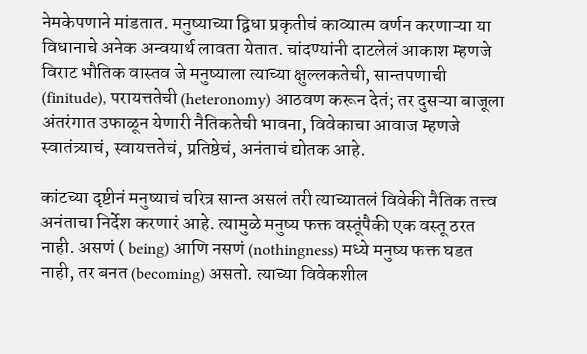नेमकेपणाने मांडतात. मनुष्याच्या द्विधा प्रकृतीचं काव्यात्म वर्णन करणाऱ्या या विधानाचे अनेक अन्वयार्थ लावता येतात. चांदण्यांनी दाटलेलं आकाश म्हणजे विराट भौतिक वास्तव जे मनुष्याला त्याच्या क्षुल्लकतेची, सान्तपणाची (finitude), परायत्ततेची (heteronomy) आठवण करून देतं; तर दुसऱ्या बाजूला अंतरंगात उफाळून येणारी नैतिकतेची भावना, विवेकाचा आवाज म्हणजे स्वातंत्र्याचं, स्वायत्ततेचं, प्रतिष्ठेचं, अनंताचं द्योतक आहे.

कांटच्या दृष्टीनं मनुष्याचं चरित्र सान्त असलं तरी त्याच्यातलं विवेकी नैतिक तत्त्व अनंताचा निर्देश करणारं आहे. त्यामुळे मनुष्य फक्त वस्तूंपैकी एक वस्तू ठरत नाही. असणं ( being) आणि नसणं (nothingness) मध्ये मनुष्य फक्त घडत नाही, तर बनत (becoming) असतो. त्याच्या विवेकशील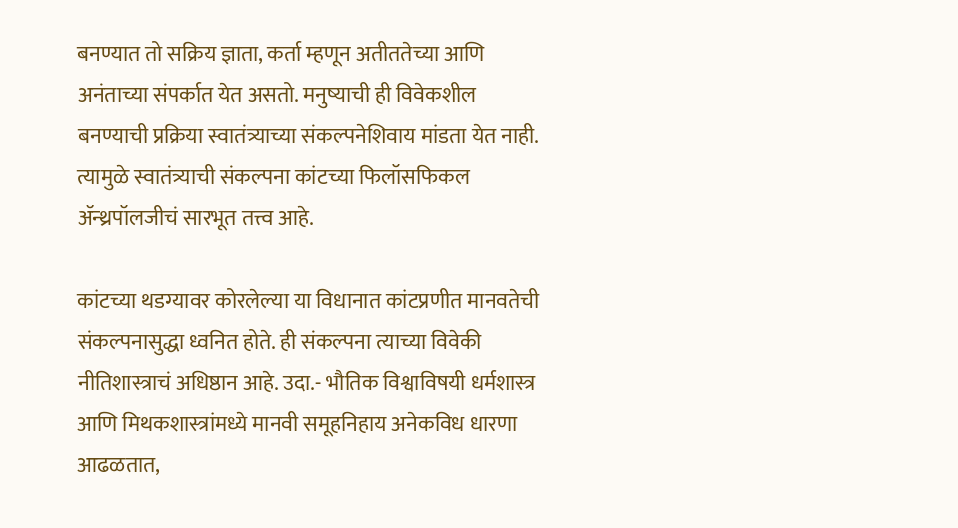बनण्यात तो सक्रिय ज्ञाता, कर्ता म्हणून अतीततेच्या आणि अनंताच्या संपर्कात येत असतो. मनुष्याची ही विवेकशील बनण्याची प्रक्रिया स्वातंत्र्याच्या संकल्पनेशिवाय मांडता येत नाही. त्यामुळे स्वातंत्र्याची संकल्पना कांटच्या फिलॉसफिकल ॲन्थ्रपॉलजीचं सारभूत तत्त्व आहे.

कांटच्या थडग्यावर कोरलेल्या या विधानात कांटप्रणीत मानवतेची संकल्पनासुद्धा ध्वनित होते. ही संकल्पना त्याच्या विवेकी नीतिशास्त्राचं अधिष्ठान आहे. उदा.- भौतिक विश्वाविषयी धर्मशास्त्र आणि मिथकशास्त्रांमध्ये मानवी समूहनिहाय अनेकविध धारणा आढळतात,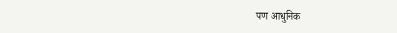पण आधुनिक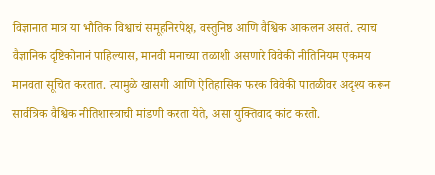विज्ञानात मात्र या भौतिक विश्वाचं समूहनिरपेक्ष, वस्तुनिष्ठ आणि वैश्विक आकलन असतं. त्याच वैज्ञानिक दृष्टिकोनानं पाहिल्यास, मानवी मनाच्या तळाशी असणारे विवेकी नीतिनियम एकमय मानवता सूचित करतात. त्यामुळे खासगी आणि ऐतिहासिक फरक विवेकी पातळीवर अदृश्य करून सार्वत्रिक वैश्विक नीतिशास्त्राची मांडणी करता येते, असा युक्तिवाद कांट करतो.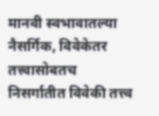मानवी स्वभावातल्या नैसर्गिक, विवेकेतर तत्त्वासोबतच निसर्गातीत विवेकी तत्त्व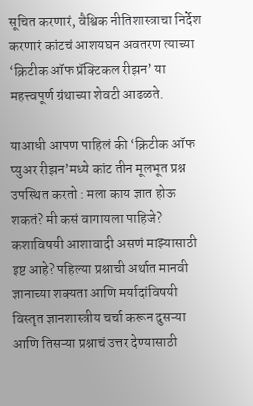सूचित करणारं, वैश्विक नीतिशास्त्राचा निर्देश करणारं कांटचं आशयघन अवतरण त्याच्या ‘क्रिटीक ऑफ प्रॅक्टिकल रीझन’ या महत्त्वपूर्ण ग्रंथाच्या शेवटी आढळते.

याआधी आपण पाहिलं की ‘क्रिटीक ऑफ प्युअर रीझन’मध्ये कांट तीन मूलभूत प्रश्न उपस्थित करतो : मला काय ज्ञात होऊ शकतं? मी कसं वागायला पाहिजे? कशाविषयी आशावादी असणं माझ्यासाठी इष्ट आहे? पहिल्या प्रश्नाची अर्थात मानवी ज्ञानाच्या शक्यता आणि मर्यादांविषयी विस्तृत ज्ञानशास्त्रीय चर्चा करून दुसऱ्या आणि तिसऱ्या प्रश्नाचं उत्तर देण्यासाठी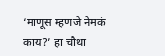‘माणूस म्हणजे नेमकं काय?’ हा चौथा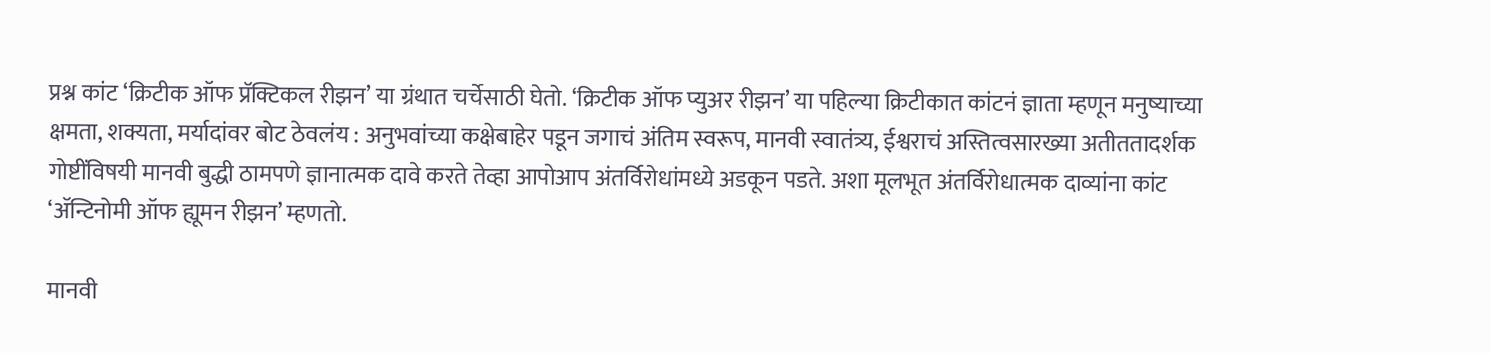प्रश्न कांट ‘क्रिटीक ऑफ प्रॅक्टिकल रीझन’ या ग्रंथात चर्चेसाठी घेतो. ‘क्रिटीक ऑफ प्युअर रीझन’ या पहिल्या क्रिटीकात कांटनं ज्ञाता म्हणून मनुष्याच्या क्षमता, शक्यता, मर्यादांवर बोट ठेवलंय : अनुभवांच्या कक्षेबाहेर पडून जगाचं अंतिम स्वरूप, मानवी स्वातंत्र्य, ईश्वराचं अस्तित्वसारख्या अतीततादर्शक गोष्टींविषयी मानवी बुद्धी ठामपणे ज्ञानात्मक दावे करते तेव्हा आपोआप अंतर्विरोधांमध्ये अडकून पडते. अशा मूलभूत अंतर्विरोधात्मक दाव्यांना कांट ‘ॲन्टिनोमी ऑफ ह्यूमन रीझन’ म्हणतो.

मानवी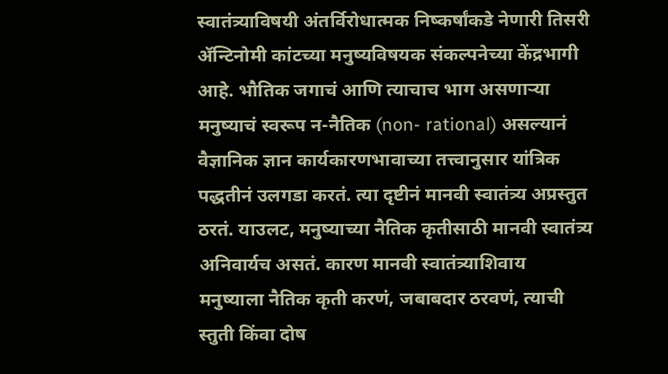स्वातंत्र्याविषयी अंतर्विरोधात्मक निष्कर्षांकडे नेणारी तिसरी ॲन्टिनोमी कांटच्या मनुष्यविषयक संकल्पनेच्या केंद्रभागी आहे. भौतिक जगाचं आणि त्याचाच भाग असणाऱ्या मनुष्याचं स्वरूप न-नैतिक (non- rational) असल्यानं वैज्ञानिक ज्ञान कार्यकारणभावाच्या तत्त्वानुसार यांत्रिक पद्धतीनं उलगडा करतं. त्या दृष्टीनं मानवी स्वातंत्र्य अप्रस्तुत ठरतं. याउलट, मनुष्याच्या नैतिक कृतीसाठी मानवी स्वातंत्र्य अनिवार्यच असतं. कारण मानवी स्वातंत्र्याशिवाय मनुष्याला नैतिक कृती करणं, जबाबदार ठरवणं, त्याची स्तुती किंवा दोष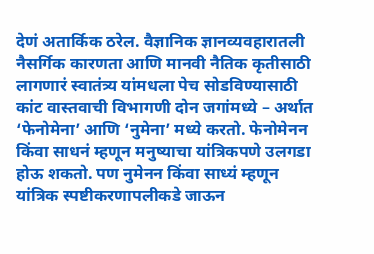देणं अतार्किक ठरेल. वैज्ञानिक ज्ञानव्यवहारातली नैसर्गिक कारणता आणि मानवी नैतिक कृतीसाठी लागणारं स्वातंत्र्य यांमधला पेच सोडविण्यासाठी कांट वास्तवाची विभागणी दोन जगांमध्ये – अर्थात ‘फेनोमेना’ आणि ‘नुमेना’ मध्ये करतो. फेनोमेनन किंवा साधनं म्हणून मनुष्याचा यांत्रिकपणे उलगडा होऊ शकतो. पण नुमेनन किंवा साध्यं म्हणून यांत्रिक स्पष्टीकरणापलीकडे जाऊन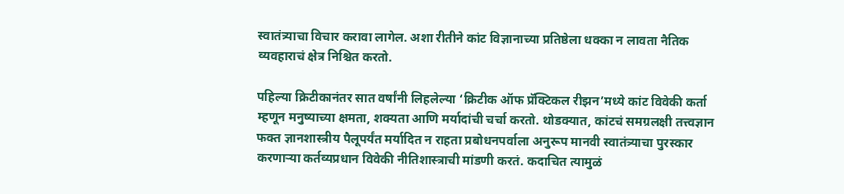स्वातंत्र्याचा विचार करावा लागेल. अशा रीतीने कांट विज्ञानाच्या प्रतिष्ठेला धक्का न लावता नैतिक व्यवहाराचं क्षेत्र निश्चित करतो.

पहिल्या क्रिटीकानंतर सात वर्षांनी लिहलेल्या ‘क्रिटीक ऑफ प्रॅक्टिकल रीझन’मध्ये कांट विवेकी कर्ता म्हणून मनुष्याच्या क्षमता, शक्यता आणि मर्यादांची चर्चा करतो. थोडक्यात, कांटचं समग्रलक्षी तत्त्वज्ञान फक्त ज्ञानशास्त्रीय पैलूपर्यंत मर्यादित न राहता प्रबोधनपर्वाला अनुरूप मानवी स्वातंत्र्याचा पुरस्कार करणाऱ्या कर्तव्यप्रधान विवेकी नीतिशास्त्राची मांडणी करतं. कदाचित त्यामुळं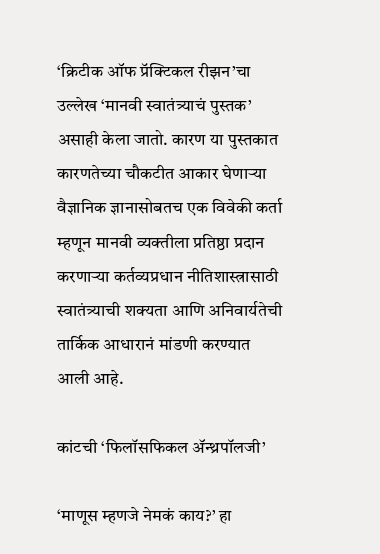‘क्रिटीक ऑफ प्रॅक्टिकल रीझन’चा उल्लेख ‘मानवी स्वातंत्र्याचं पुस्तक’ असाही केला जातो. कारण या पुस्तकात कारणतेच्या चौकटीत आकार घेणाऱ्या वैज्ञानिक ज्ञानासोबतच एक विवेकी कर्ता म्हणून मानवी व्यक्तीला प्रतिष्ठा प्रदान करणाऱ्या कर्तव्यप्रधान नीतिशास्त्रासाठी स्वातंत्र्याची शक्यता आणि अनिवार्यतेची तार्किक आधारानं मांडणी करण्यात आली आहे.

कांटची ‘फिलॉसफिकल ॲन्थ्रपॉलजी’

‘माणूस म्हणजे नेमकं काय?’ हा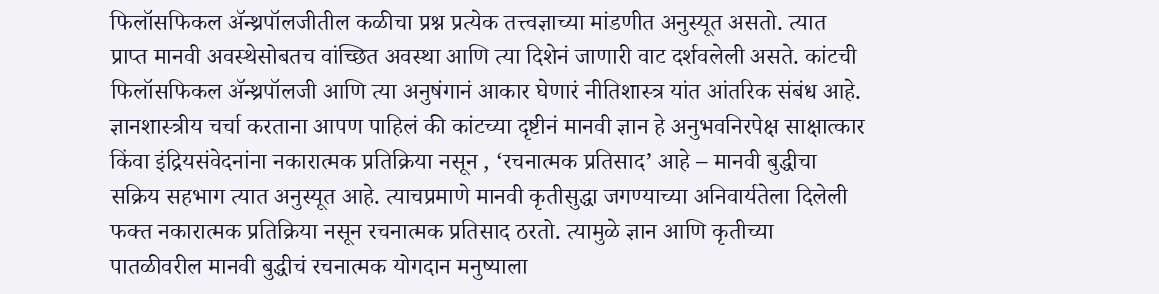फिलॉसफिकल ॲन्थ्रपॉलजीतील कळीचा प्रश्न प्रत्येक तत्त्वज्ञाच्या मांडणीत अनुस्यूत असतो. त्यात प्राप्त मानवी अवस्थेसोबतच वांच्छित अवस्था आणि त्या दिशेनं जाणारी वाट दर्शवलेली असते. कांटची फिलॉसफिकल ॲन्थ्रपॉलजी आणि त्या अनुषंगानं आकार घेणारं नीतिशास्त्र यांत आंतरिक संबंध आहे. ज्ञानशास्त्रीय चर्चा करताना आपण पाहिलं की कांटच्या दृष्टीनं मानवी ज्ञान हे अनुभवनिरपेक्ष साक्षात्कार किंवा इंद्रियसंवेदनांना नकारात्मक प्रतिक्रिया नसून , ‘रचनात्मक प्रतिसाद’ आहे – मानवी बुद्धीचा सक्रिय सहभाग त्यात अनुस्यूत आहे. त्याचप्रमाणे मानवी कृतीसुद्धा जगण्याच्या अनिवार्यतेला दिलेली फक्त नकारात्मक प्रतिक्रिया नसून रचनात्मक प्रतिसाद ठरतो. त्यामुळे ज्ञान आणि कृतीच्या पातळीवरील मानवी बुद्धीचं रचनात्मक योगदान मनुष्याला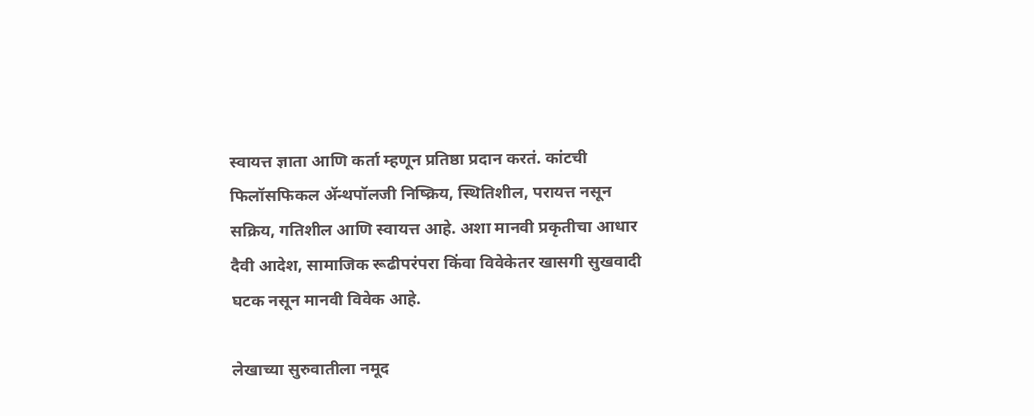स्वायत्त ज्ञाता आणि कर्ता म्हणून प्रतिष्ठा प्रदान करतं. कांटची फिलॉसफिकल ॲन्थपॉलजी निष्क्रिय, स्थितिशील, परायत्त नसून सक्रिय, गतिशील आणि स्वायत्त आहे. अशा मानवी प्रकृतीचा आधार दैवी आदेश, सामाजिक रूढीपरंपरा किंवा विवेकेतर खासगी सुखवादी घटक नसून मानवी विवेक आहे.

लेखाच्या सुरुवातीला नमूद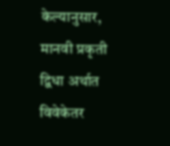केल्यानुसार, मानवी प्रकृती द्विधा अर्थात विवेकेतर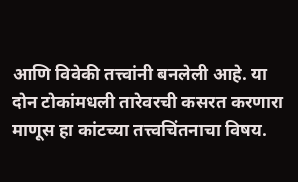आणि विवेकी तत्त्वांनी बनलेली आहे. या दोन टोकांमधली तारेवरची कसरत करणारा माणूस हा कांटच्या तत्त्वचिंतनाचा विषय.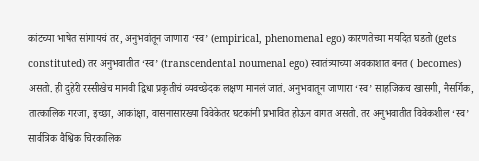कांटच्या भाषेत सांगायचं तर, अनुभवांतून जाणारा ‘स्व’ (empirical, phenomenal ego) कारणतेच्या मर्यादेत घडतो (gets constituted) तर अनुभवातीत ‘स्व’ (transcendental noumenal ego) स्वातंत्र्याच्या अवकाशात बनत ( becomes) असतो. ही दुहेरी रस्सीखेच मानवी द्विधा प्रकृतीचं व्यवच्छेदक लक्षण मानलं जातं. अनुभवातून जाणारा ‘स्व’ साहजिकच खासगी, नैसर्गिक, तात्कालिक गरजा, इच्छा, आकांक्षा, वासनासारख्या विवेकेतर घटकांनी प्रभावित होऊन वागत असतो. तर अनुभवातीत विवेकशील ‘स्व’ सार्वत्रिक वैश्विक चिरकालिक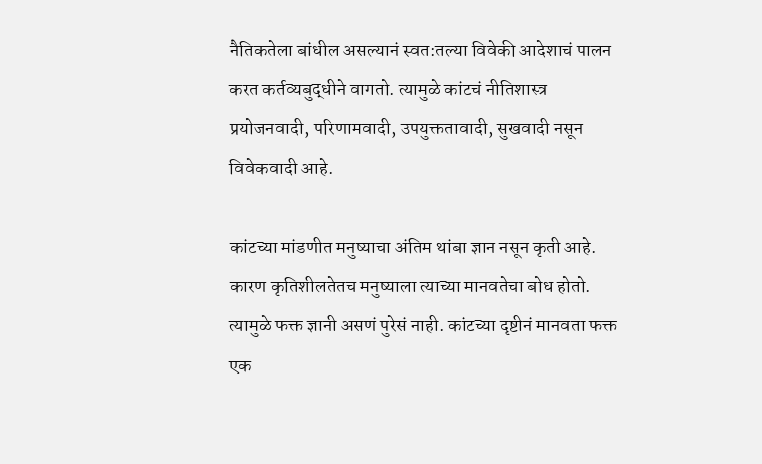नैतिकतेला बांधील असल्यानं स्वत:तल्या विवेकी आदेशाचं पालन करत कर्तव्यबुद्धीने वागतो. त्यामुळे कांटचं नीतिशास्त्र प्रयोजनवादी, परिणामवादी, उपयुक्ततावादी, सुखवादी नसून विवेकवादी आहे.

कांटच्या मांडणीत मनुष्याचा अंतिम थांबा ज्ञान नसून कृती आहे. कारण कृतिशीलतेतच मनुष्याला त्याच्या मानवतेचा बोध होतो. त्यामुळे फक्त ज्ञानी असणं पुरेसं नाही. कांटच्या दृष्टीनं मानवता फक्त एक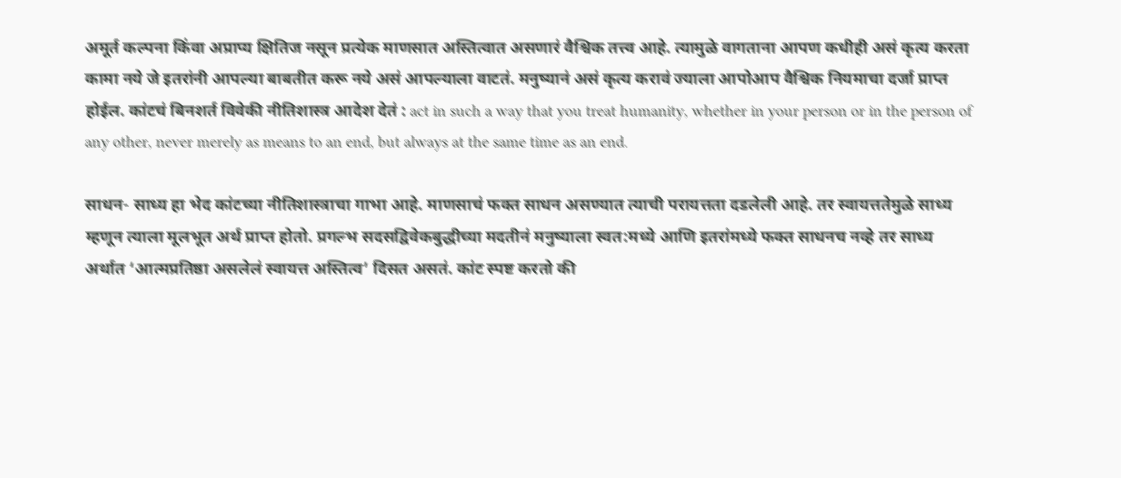अमूर्त कल्पना किंवा अप्राप्य क्षितिज नसून प्रत्येक माणसात अस्तित्वात असणारं वैश्विक तत्त्व आहे. त्यामुळे वागताना आपण कधीही असं कृत्य करता कामा नये जे इतरांनी आपल्या बाबतीत करू नये असं आपल्याला वाटतं. मनुष्यानं असं कृत्य करावं ज्याला आपोआप वैश्विक नियमाचा दर्जा प्राप्त होईल. कांटचं बिनशर्त विवेकी नीतिशास्त्र आदेश देतं : act in such a way that you treat humanity, whether in your person or in the person of any other, never merely as means to an end, but always at the same time as an end.

साधन- साध्य हा भेद कांटच्या नीतिशास्त्राचा गाभा आहे. माणसाचं फक्त साधन असण्यात त्याची परायत्तता दडलेली आहे. तर स्वायत्ततेमुळे साध्य म्हणून त्याला मूलभूत अर्थ प्राप्त होतो. प्रगल्भ सदसद्विवेकबुद्धीच्या मदतीनं मनुष्याला स्वत:मध्ये आणि इतरांमध्ये फक्त साधनच नव्हे तर साध्य अर्थात ‘आत्मप्रतिष्ठा असलेलं स्वायत्त अस्तित्व’ दिसत असतं. कांट स्पष्ट करतो की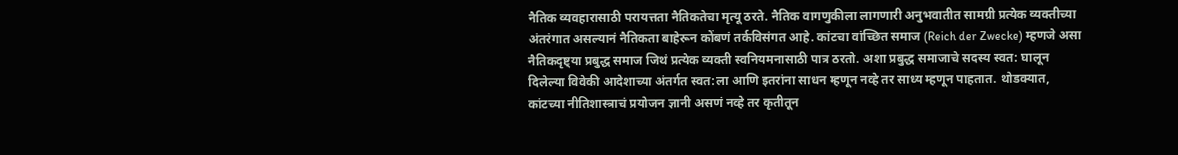नैतिक व्यवहारासाठी परायत्तता नैतिकतेचा मृत्यू ठरते. नैतिक वागणुकीला लागणारी अनुभवातीत सामग्री प्रत्येक व्यक्तीच्या अंतरंगात असल्यानं नैतिकता बाहेरून कोंबणं तर्कविसंगत आहे. कांटचा वांच्छित समाज (Reich der Zwecke) म्हणजे असा नैतिकदृष्ट्या प्रबुद्ध समाज जिथं प्रत्येक व्यक्ती स्वनियमनासाठी पात्र ठरतो. अशा प्रबुद्ध समाजाचे सदस्य स्वत: घालून दिलेल्या विवेकी आदेशाच्या अंतर्गत स्वत:ला आणि इतरांना साधन म्हणून नव्हे तर साध्य म्हणून पाहतात. थोडक्यात, कांटच्या नीतिशास्त्राचं प्रयोजन ज्ञानी असणं नव्हे तर कृतीतून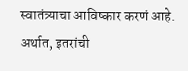स्वातंत्र्याचा आविष्कार करणं आहे. अर्थात, इतरांची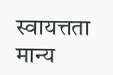स्वायत्तता मान्य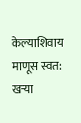केल्याशिवाय माणूस स्वत: खऱ्या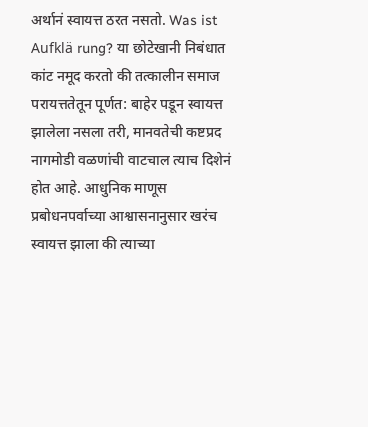अर्थानं स्वायत्त ठरत नसतो. Was ist Aufklä rung? या छोटेखानी निबंधात कांट नमूद करतो की तत्कालीन समाज परायत्ततेतून पूर्णत: बाहेर पडून स्वायत्त झालेला नसला तरी, मानवतेची कष्टप्रद नागमोडी वळणांची वाटचाल त्याच दिशेनं होत आहे. आधुनिक माणूस प्रबोधनपर्वाच्या आश्वासनानुसार खरंच स्वायत्त झाला की त्याच्या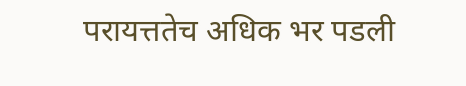परायत्ततेच अधिक भर पडली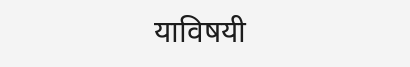याविषयी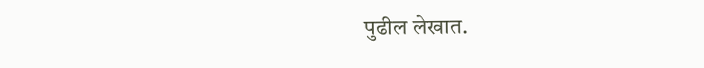पुढील लेखात.